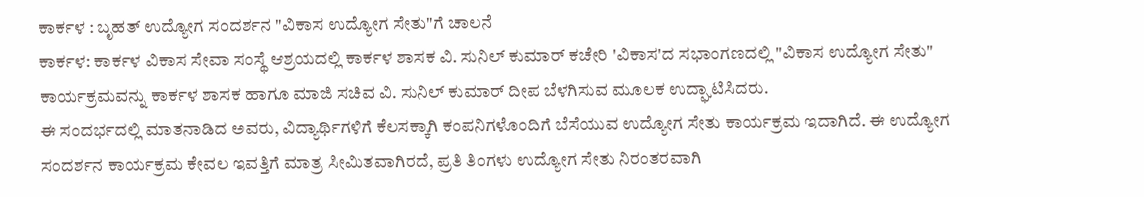ಕಾರ್ಕಳ : ಬೃಹತ್ ಉದ್ಯೋಗ ಸಂದರ್ಶನ "ವಿಕಾಸ ಉದ್ಯೋಗ ಸೇತು"ಗೆ ಚಾಲನೆ
ಕಾರ್ಕಳ: ಕಾರ್ಕಳ ವಿಕಾಸ ಸೇವಾ ಸಂಸ್ಥೆ ಆಶ್ರಯದಲ್ಲಿ ಕಾರ್ಕಳ ಶಾಸಕ ವಿ. ಸುನಿಲ್ ಕುಮಾರ್ ಕಚೇರಿ 'ವಿಕಾಸ'ದ ಸಭಾಂಗಣದಲ್ಲಿ "ವಿಕಾಸ ಉದ್ಯೋಗ ಸೇತು" ಕಾರ್ಯಕ್ರಮವನ್ನು ಕಾರ್ಕಳ ಶಾಸಕ ಹಾಗೂ ಮಾಜಿ ಸಚಿವ ವಿ. ಸುನಿಲ್ ಕುಮಾರ್ ದೀಪ ಬೆಳಗಿಸುವ ಮೂಲಕ ಉದ್ಘಾಟಿಸಿದರು.
ಈ ಸಂದರ್ಭದಲ್ಲಿ ಮಾತನಾಡಿದ ಅವರು, ವಿದ್ಯಾರ್ಥಿಗಳಿಗೆ ಕೆಲಸಕ್ಕಾಗಿ ಕಂಪನಿಗಳೊಂದಿಗೆ ಬೆಸೆಯುವ ಉದ್ಯೋಗ ಸೇತು ಕಾರ್ಯಕ್ರಮ ಇದಾಗಿದೆ. ಈ ಉದ್ಯೋಗ ಸಂದರ್ಶನ ಕಾರ್ಯಕ್ರಮ ಕೇವಲ ಇವತ್ತಿಗೆ ಮಾತ್ರ ಸೀಮಿತವಾಗಿರದೆ, ಪ್ರತಿ ತಿಂಗಳು ಉದ್ಯೋಗ ಸೇತು ನಿರಂತರವಾಗಿ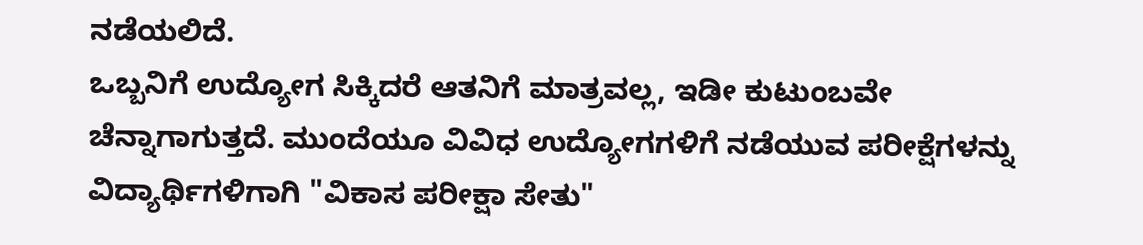ನಡೆಯಲಿದೆ.
ಒಬ್ಬನಿಗೆ ಉದ್ಯೋಗ ಸಿಕ್ಕಿದರೆ ಆತನಿಗೆ ಮಾತ್ರವಲ್ಲ, ಇಡೀ ಕುಟುಂಬವೇ ಚೆನ್ನಾಗಾಗುತ್ತದೆ. ಮುಂದೆಯೂ ವಿವಿಧ ಉದ್ಯೋಗಗಳಿಗೆ ನಡೆಯುವ ಪರೀಕ್ಷೆಗಳನ್ನು ವಿದ್ಯಾರ್ಥಿಗಳಿಗಾಗಿ "ವಿಕಾಸ ಪರೀಕ್ಷಾ ಸೇತು"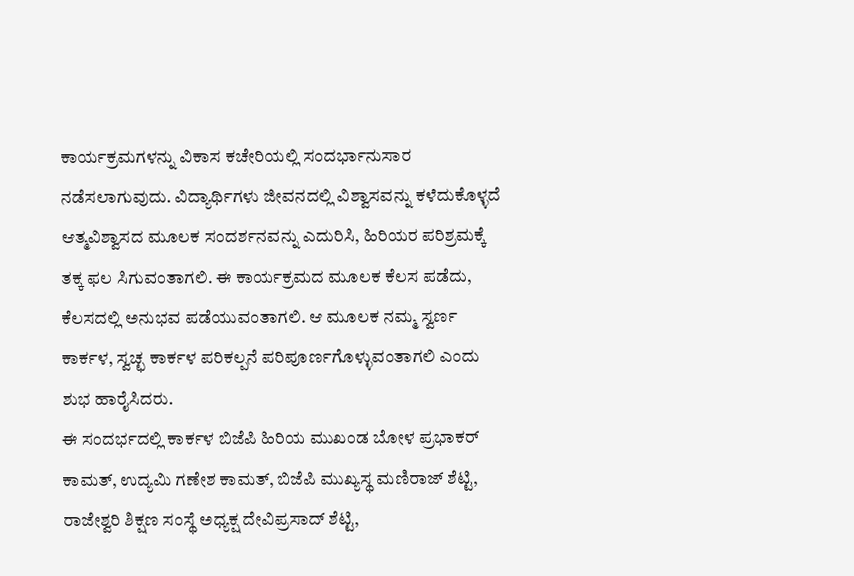ಕಾರ್ಯಕ್ರಮಗಳನ್ನು ವಿಕಾಸ ಕಚೇರಿಯಲ್ಲಿ ಸಂದರ್ಭಾನುಸಾರ ನಡೆಸಲಾಗುವುದು. ವಿದ್ಯಾರ್ಥಿಗಳು ಜೀವನದಲ್ಲಿ ವಿಶ್ವಾಸವನ್ನು ಕಳೆದುಕೊಳ್ಳದೆ ಆತ್ಮವಿಶ್ವಾಸದ ಮೂಲಕ ಸಂದರ್ಶನವನ್ನು ಎದುರಿಸಿ, ಹಿರಿಯರ ಪರಿಶ್ರಮಕ್ಕೆ ತಕ್ಕ ಫಲ ಸಿಗುವಂತಾಗಲಿ. ಈ ಕಾರ್ಯಕ್ರಮದ ಮೂಲಕ ಕೆಲಸ ಪಡೆದು, ಕೆಲಸದಲ್ಲಿ ಅನುಭವ ಪಡೆಯುವಂತಾಗಲಿ. ಆ ಮೂಲಕ ನಮ್ಮ ಸ್ವರ್ಣ ಕಾರ್ಕಳ, ಸ್ವಚ್ಛ ಕಾರ್ಕಳ ಪರಿಕಲ್ಪನೆ ಪರಿಪೂರ್ಣಗೊಳ್ಳುವಂತಾಗಲಿ ಎಂದು ಶುಭ ಹಾರೈಸಿದರು.
ಈ ಸಂದರ್ಭದಲ್ಲಿ ಕಾರ್ಕಳ ಬಿಜೆಪಿ ಹಿರಿಯ ಮುಖಂಡ ಬೋಳ ಪ್ರಭಾಕರ್ ಕಾಮತ್, ಉದ್ಯಮಿ ಗಣೇಶ ಕಾಮತ್, ಬಿಜೆಪಿ ಮುಖ್ಯಸ್ಥ ಮಣಿರಾಜ್ ಶೆಟ್ಟಿ, ರಾಜೇಶ್ವರಿ ಶಿಕ್ಷಣ ಸಂಸ್ಥೆ ಅಧ್ಯಕ್ಷ ದೇವಿಪ್ರಸಾದ್ ಶೆಟ್ಟಿ,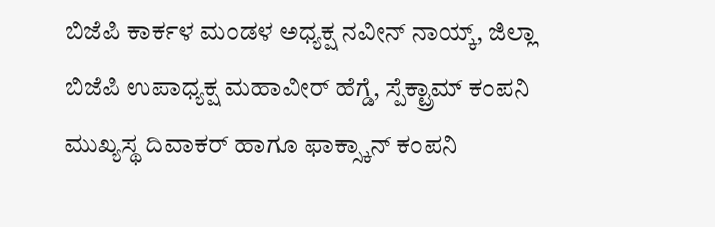ಬಿಜೆಪಿ ಕಾರ್ಕಳ ಮಂಡಳ ಅಧ್ಯಕ್ಷ ನವೀನ್ ನಾಯ್ಕ್, ಜಿಲ್ಲಾ ಬಿಜೆಪಿ ಉಪಾಧ್ಯಕ್ಷ ಮಹಾವೀರ್ ಹೆಗ್ಡೆ, ಸ್ಪೆಕ್ಟ್ರಾಮ್ ಕಂಪನಿ ಮುಖ್ಯಸ್ಥ ದಿವಾಕರ್ ಹಾಗೂ ಫಾಕ್ಸ್ಕಾನ್ ಕಂಪನಿ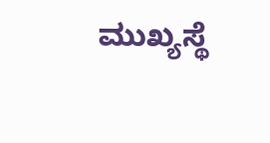ಮುಖ್ಯಸ್ಥೆ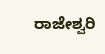ರಾಜೇಶ್ವರಿ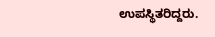ಉಪಸ್ಥಿತರಿದ್ದರು.